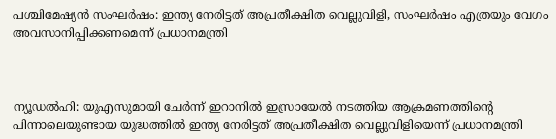പശ്ചിമേഷ്യൻ സംഘർഷം: ഇന്ത്യ നേരിട്ടത് അപ്രതീക്ഷിത വെല്ലുവിളി, സംഘര്‍ഷം എത്രയും വേഗം അവസാനിപ്പിക്കണമെന്ന് പ്രധാനമന്ത്രി



ന്യൂഡല്‍ഹി: യുഎസുമായി ചേര്‍ന്ന് ഇറാനില്‍ ഇസ്രായേല്‍ നടത്തിയ ആക്രമണത്തിന്റെ പിന്നാലെയുണ്ടായ യുദ്ധത്തില്‍ ഇന്ത്യ നേരിട്ടത് അപ്രതീക്ഷിത വെല്ലുവിളിയെന്ന് പ്രധാനമന്ത്രി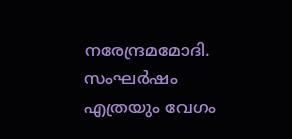നരേന്ദ്രമമോദി. സംഘര്‍ഷം എത്രയും വേഗം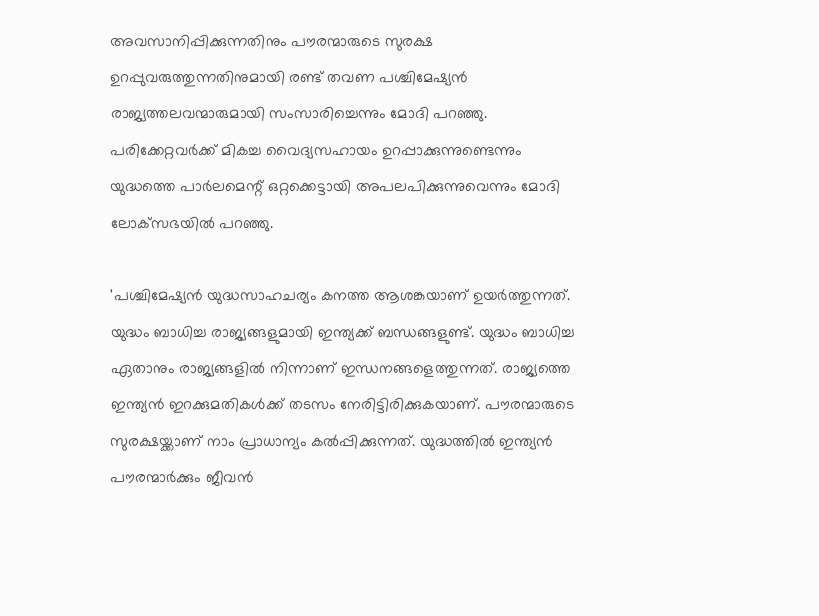അവസാനിപ്പിക്കുന്നതിനും പൗരന്മാരുടെ സുരക്ഷ ഉറപ്പുവരുത്തുന്നതിനുമായി രണ്ട് തവണ പശ്ചിമേഷ്യന്‍ രാജ്യത്തലവന്മാരുമായി സംസാരിച്ചെന്നും മോദി പറഞ്ഞു. പരിക്കേറ്റവര്‍ക്ക് മികച്ച വൈദ്യസഹായം ഉറപ്പാക്കുന്നുണ്ടെന്നും യുദ്ധത്തെ പാര്‍ലമെന്റ് ഒറ്റക്കെട്ടായി അപലപിക്കുന്നുവെന്നും മോദി ലോക്‌സഭയില്‍ പറഞ്ഞു.

'പശ്ചിമേഷ്യന്‍ യുദ്ധസാഹചര്യം കനത്ത ആശങ്കയാണ് ഉയര്‍ത്തുന്നത്. യുദ്ധം ബാധിച്ച രാജ്യങ്ങളുമായി ഇന്ത്യക്ക് ബന്ധങ്ങളുണ്ട്. യുദ്ധം ബാധിച്ച ഏതാനും രാജ്യങ്ങളില്‍ നിന്നാണ് ഇന്ധനങ്ങളെത്തുന്നത്. രാജ്യത്തെ ഇന്ത്യന്‍ ഇറക്കുമതികള്‍ക്ക് തടസം നേരിട്ടിരിക്കുകയാണ്. പൗരന്മാരുടെ സുരക്ഷയ്ക്കാണ് നാം പ്രാധാന്യം കല്‍പ്പിക്കുന്നത്. യുദ്ധത്തില്‍ ഇന്ത്യന്‍ പൗരന്മാര്‍ക്കും ജീവന്‍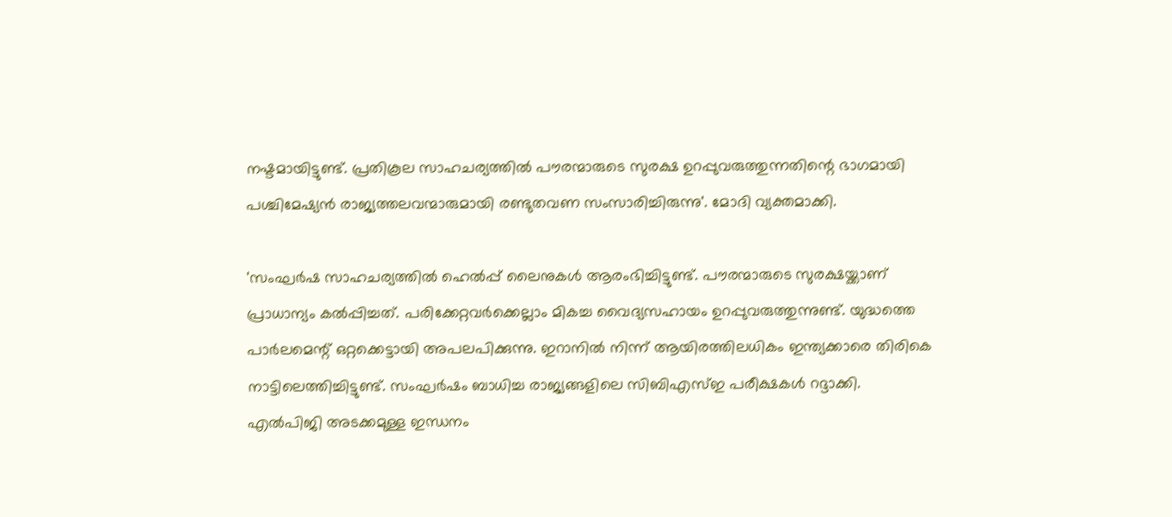നഷ്ടമായിട്ടുണ്ട്. പ്രതികൂല സാഹചര്യത്തില്‍ പൗരന്മാരുടെ സുരക്ഷ ഉറപ്പുവരുത്തുന്നതിന്റെ ഭാഗമായി പശ്ചിമേഷ്യന്‍ രാജ്യത്തലവന്മാരുമായി രണ്ടുതവണ സംസാരിച്ചിരുന്നു'. മോദി വ്യക്തമാക്കി.

'സംഘര്‍ഷ സാഹചര്യത്തില്‍ ഹെല്‍പ്പ് ലൈനുകള്‍ ആരംഭിച്ചിട്ടുണ്ട്. പൗരന്മാരുടെ സുരക്ഷയ്ക്കാണ് പ്രാധാന്യം കല്‍പ്പിച്ചത്. പരിക്കേറ്റവര്‍ക്കെല്ലാം മികച്ച വൈദ്യസഹായം ഉറപ്പുവരുത്തുന്നുണ്ട്. യുദ്ധത്തെ പാര്‍ലമെന്റ് ഒറ്റക്കെട്ടായി അപലപിക്കുന്നു. ഇറാനില്‍ നിന്ന് ആയിരത്തിലധികം ഇന്ത്യക്കാരെ തിരികെ നാട്ടിലെത്തിച്ചിട്ടുണ്ട്. സംഘര്‍ഷം ബാധിച്ച രാജ്യങ്ങളിലെ സിബിഎസ്ഇ പരീക്ഷകള്‍ റദ്ദാക്കി. എല്‍പിജി അടക്കമുള്ള ഇന്ധനം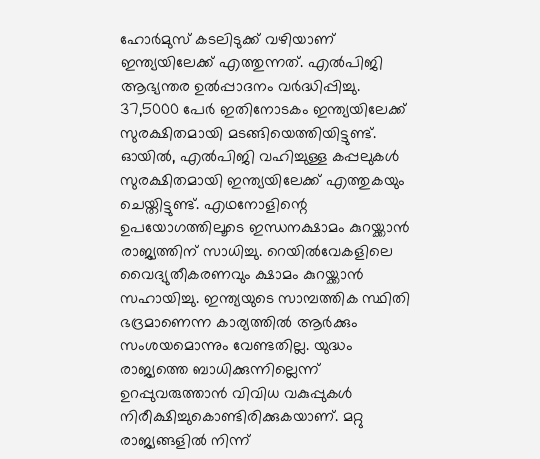ഹോര്‍മുസ് കടലിടുക്ക് വഴിയാണ് ഇന്ത്യയിലേക്ക് എത്തുന്നത്. എല്‍പിജി ആഭ്യന്തര ഉല്‍പ്പാദനം വര്‍ദ്ധിപ്പിച്ചു. 37,5000 പേര്‍ ഇതിനോടകം ഇന്ത്യയിലേക്ക് സുരക്ഷിതമായി മടങ്ങിയെത്തിയിട്ടുണ്ട്. ഓയില്‍, എല്‍പിജി വഹിച്ചുള്ള കപ്പലുകള്‍ സുരക്ഷിതമായി ഇന്ത്യയിലേക്ക് എത്തുകയും ചെയ്തിട്ടുണ്ട്. എഥനോളിന്റെ ഉപയോഗത്തിലൂടെ ഇന്ധനക്ഷാമം കുറയ്ക്കാന്‍ രാജ്യത്തിന് സാധിച്ചു. റെയില്‍വേകളിലെ വൈദ്യുതീകരണവും ക്ഷാമം കുറയ്ക്കാന്‍ സഹായിച്ചു. ഇന്ത്യയുടെ സാമ്പത്തിക സ്ഥിതി ഭദ്രമാണെന്ന കാര്യത്തില്‍ ആര്‍ക്കും സംശയമൊന്നും വേണ്ടതില്ല. യുദ്ധം രാജ്യത്തെ ബാധിക്കുന്നില്ലെന്ന് ഉറപ്പുവരുത്താന്‍ വിവിധ വകുപ്പുകള്‍ നിരീക്ഷിച്ചുകൊണ്ടിരിക്കുകയാണ്. മറ്റു രാജ്യങ്ങളില്‍ നിന്ന്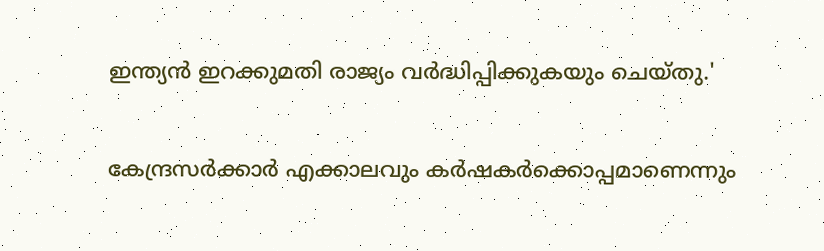ഇന്ത്യന്‍ ഇറക്കുമതി രാജ്യം വര്‍ദ്ധിപ്പിക്കുകയും ചെയ്തു.'

കേന്ദ്രസര്‍ക്കാര്‍ എക്കാലവും കര്‍ഷകര്‍ക്കൊപ്പമാണെന്നും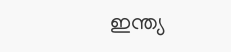ഇന്ത്യ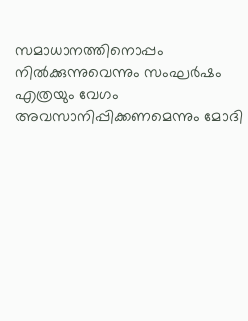സമാധാനത്തിനൊപ്പം നില്‍ക്കുന്നുവെന്നും സംഘര്‍ഷം എത്രയും വേഗം അവസാനിപ്പിക്കണമെന്നും മോദി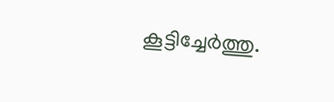കൂട്ടിച്ചേര്‍ത്തു.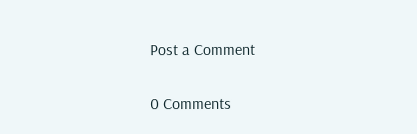Post a Comment

0 Comments